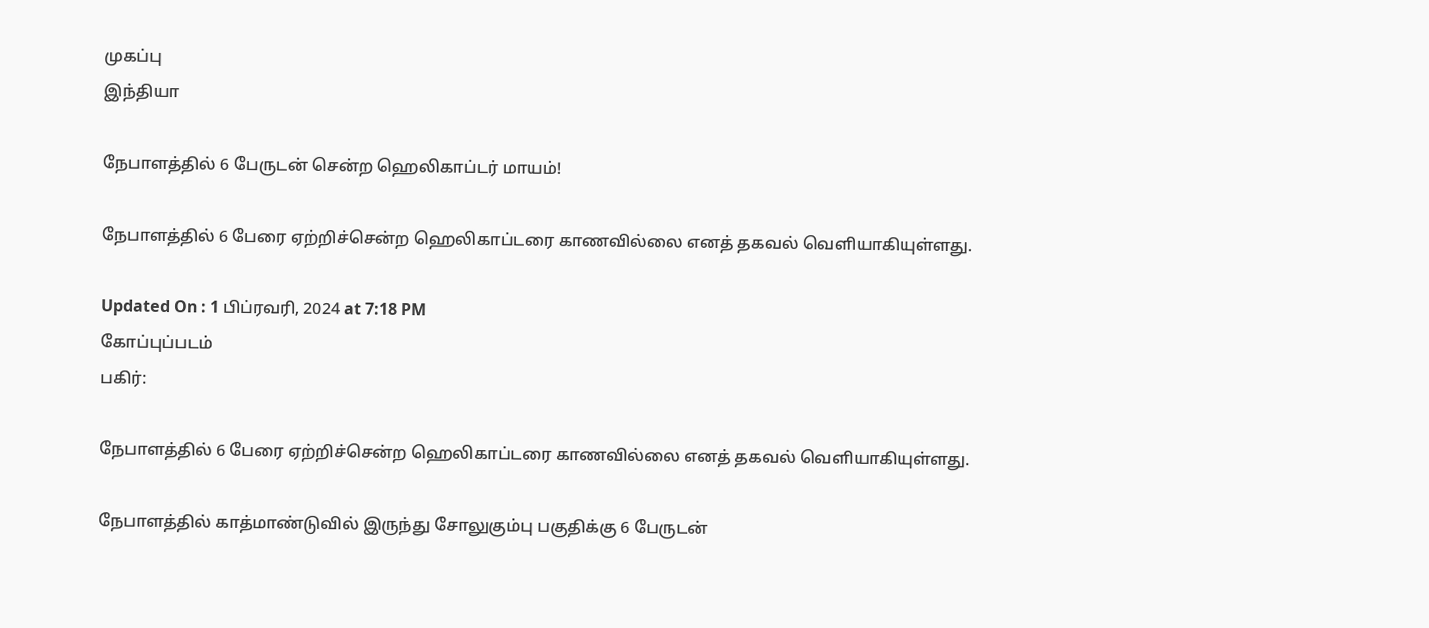முகப்பு
இந்தியா

நேபாளத்தில் 6 பேருடன் சென்ற ஹெலிகாப்டர் மாயம்!

நேபாளத்தில் 6 பேரை ஏற்றிச்சென்ற ஹெலிகாப்டரை காணவில்லை எனத் தகவல் வெளியாகியுள்ளது.

Updated On : 1 பிப்ரவரி, 2024 at 7:18 PM
கோப்புப்படம்
பகிர்:

நேபாளத்தில் 6 பேரை ஏற்றிச்சென்ற ஹெலிகாப்டரை காணவில்லை எனத் தகவல் வெளியாகியுள்ளது.

நேபாளத்தில் காத்மாண்டுவில் இருந்து சோலுகும்பு பகுதிக்கு 6 பேருடன்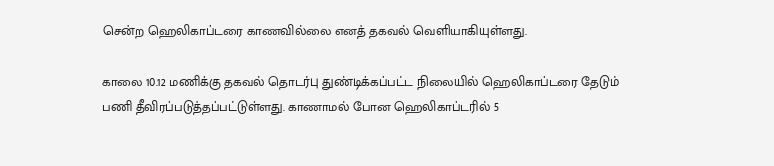சென்ற ஹெலிகாப்டரை காணவில்லை எனத் தகவல் வெளியாகியுள்ளது.

காலை 10.12 மணிக்கு தகவல் தொடர்பு துண்டிக்கப்பட்ட நிலையில் ஹெலிகாப்டரை தேடும் பணி தீவிரப்படுத்தப்பட்டுள்ளது. காணாமல் போன ஹெலிகாப்டரில் 5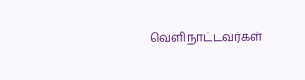வெளிநாட்டவர்கள்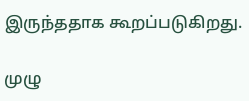இருந்ததாக கூறப்படுகிறது.

முழு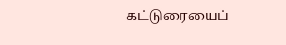கட்டுரையைப்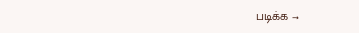படிக்க →